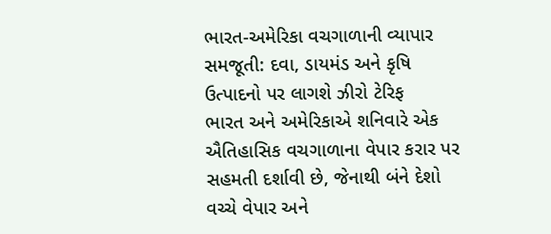ભારત-અમેરિકા વચગાળાની વ્યાપાર સમજૂતી: દવા, ડાયમંડ અને કૃષિ ઉત્પાદનો પર લાગશે ઝીરો ટેરિફ
ભારત અને અમેરિકાએ શનિવારે એક ઐતિહાસિક વચગાળાના વેપાર કરાર પર સહમતી દર્શાવી છે, જેનાથી બંને દેશો વચ્ચે વેપાર અને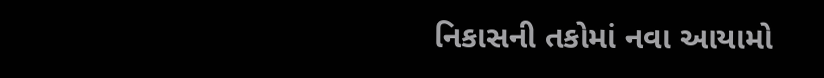નિકાસની તકોમાં નવા આયામો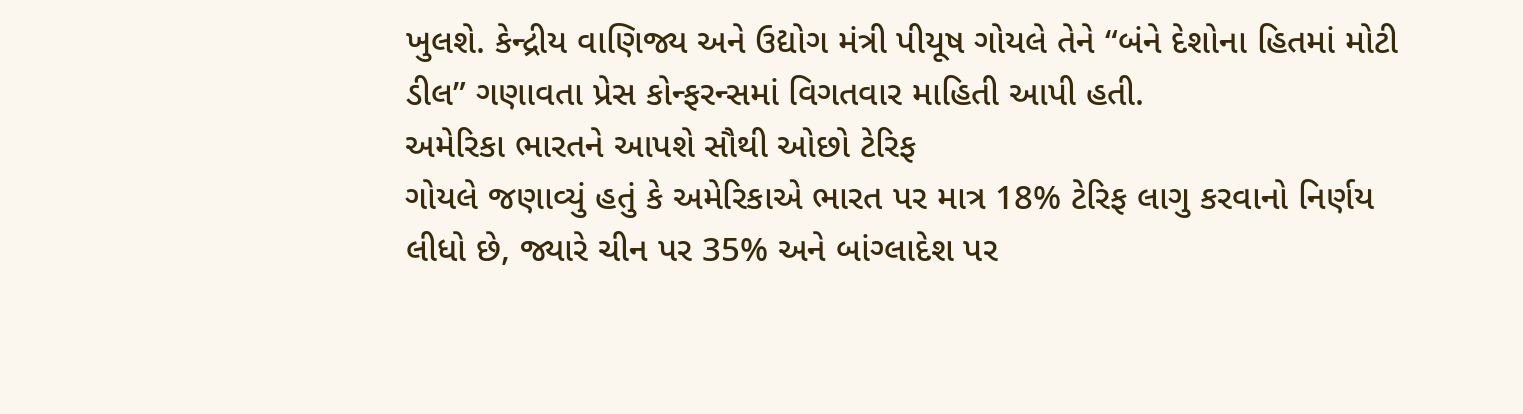ખુલશે. કેન્દ્રીય વાણિજ્ય અને ઉદ્યોગ મંત્રી પીયૂષ ગોયલે તેને “બંને દેશોના હિતમાં મોટી ડીલ” ગણાવતા પ્રેસ કોન્ફરન્સમાં વિગતવાર માહિતી આપી હતી.
અમેરિકા ભારતને આપશે સૌથી ઓછો ટેરિફ
ગોયલે જણાવ્યું હતું કે અમેરિકાએ ભારત પર માત્ર 18% ટેરિફ લાગુ કરવાનો નિર્ણય લીધો છે, જ્યારે ચીન પર 35% અને બાંગ્લાદેશ પર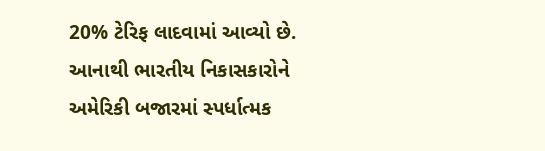20% ટેરિફ લાદવામાં આવ્યો છે. આનાથી ભારતીય નિકાસકારોને અમેરિકી બજારમાં સ્પર્ધાત્મક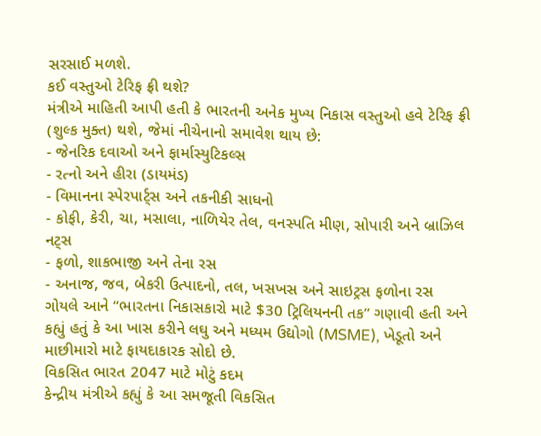સરસાઈ મળશે.
કઈ વસ્તુઓ ટેરિફ ફ્રી થશે?
મંત્રીએ માહિતી આપી હતી કે ભારતની અનેક મુખ્ય નિકાસ વસ્તુઓ હવે ટેરિફ ફ્રી (શુલ્ક મુક્ત) થશે, જેમાં નીચેનાનો સમાવેશ થાય છે:
- જેનરિક દવાઓ અને ફાર્માસ્યુટિકલ્સ
- રત્નો અને હીરા (ડાયમંડ)
- વિમાનના સ્પેરપાર્ટ્સ અને તકનીકી સાધનો
- કોફી, કેરી, ચા, મસાલા, નાળિયેર તેલ, વનસ્પતિ મીણ, સોપારી અને બ્રાઝિલ નટ્સ
- ફળો, શાકભાજી અને તેના રસ
- અનાજ, જવ, બેકરી ઉત્પાદનો, તલ, ખસખસ અને સાઇટ્રસ ફળોના રસ
ગોયલે આને “ભારતના નિકાસકારો માટે $30 ટ્રિલિયનની તક” ગણાવી હતી અને કહ્યું હતું કે આ ખાસ કરીને લઘુ અને મધ્યમ ઉદ્યોગો (MSME), ખેડૂતો અને માછીમારો માટે ફાયદાકારક સોદો છે.
વિકસિત ભારત 2047 માટે મોટું કદમ
કેન્દ્રીય મંત્રીએ કહ્યું કે આ સમજૂતી વિકસિત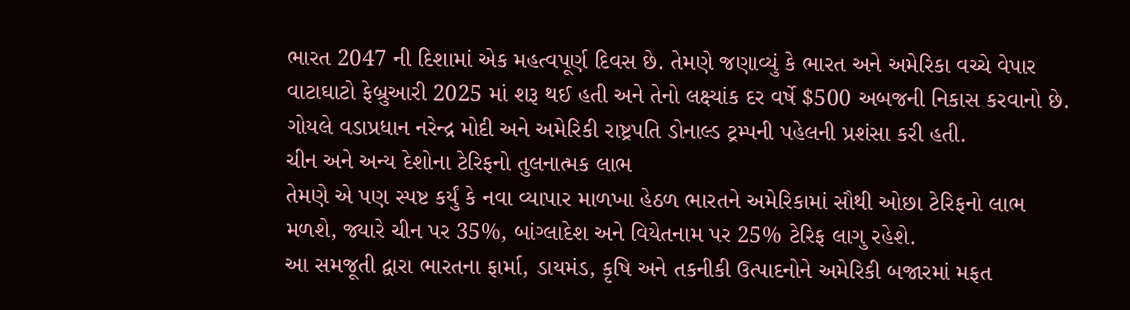ભારત 2047 ની દિશામાં એક મહત્વપૂર્ણ દિવસ છે. તેમણે જણાવ્યું કે ભારત અને અમેરિકા વચ્ચે વેપાર વાટાઘાટો ફેબ્રુઆરી 2025 માં શરૂ થઈ હતી અને તેનો લક્ષ્યાંક દર વર્ષે $500 અબજની નિકાસ કરવાનો છે. ગોયલે વડાપ્રધાન નરેન્દ્ર મોદી અને અમેરિકી રાષ્ટ્રપતિ ડોનાલ્ડ ટ્રમ્પની પહેલની પ્રશંસા કરી હતી.
ચીન અને અન્ય દેશોના ટેરિફનો તુલનાત્મક લાભ
તેમણે એ પણ સ્પષ્ટ કર્યું કે નવા વ્યાપાર માળખા હેઠળ ભારતને અમેરિકામાં સૌથી ઓછા ટેરિફનો લાભ મળશે, જ્યારે ચીન પર 35%, બાંગ્લાદેશ અને વિયેતનામ પર 25% ટેરિફ લાગુ રહેશે.
આ સમજૂતી દ્વારા ભારતના ફાર્મા, ડાયમંડ, કૃષિ અને તકનીકી ઉત્પાદનોને અમેરિકી બજારમાં મફત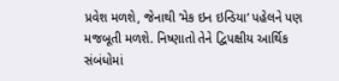પ્રવેશ મળશે, જેનાથી ‘મેક ઇન ઇન્ડિયા’ પહેલને પણ મજબૂતી મળશે. નિષ્ણાતો તેને દ્વિપક્ષીય આર્થિક સંબંધોમાં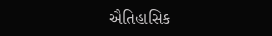ઐતિહાસિક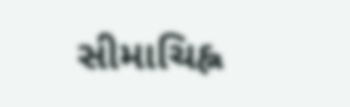સીમાચિહ્ન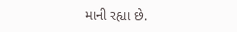માની રહ્યા છે.